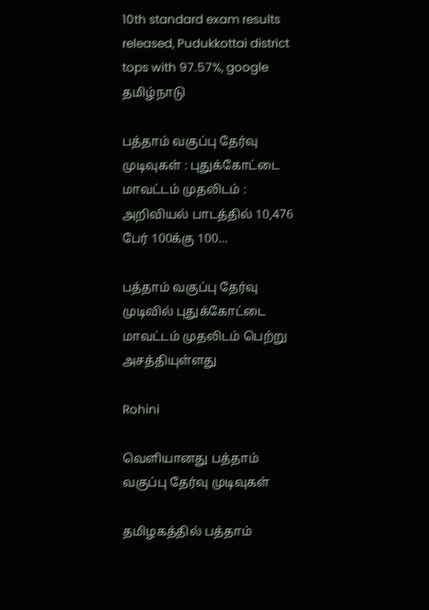10th standard exam results released, Pudukkottai district tops with 97.57%, google
தமிழ்நாடு

பத்தாம் வகுப்பு தேர்வு முடிவுகள் : புதுக்கோட்டை மாவட்டம் முதலிடம் : அறிவியல் பாடத்தில் 10,476 பேர் 100க்கு 100...

பத்தாம் வகுப்பு தேர்வு முடிவில் புதுக்கோட்டை மாவட்டம் முதலிடம் பெற்று அசத்தியுள்ளது

Rohini

வெளியானது பத்தாம் வகுப்பு தேர்வு முடிவுகள்

தமிழகத்தில் பத்தாம்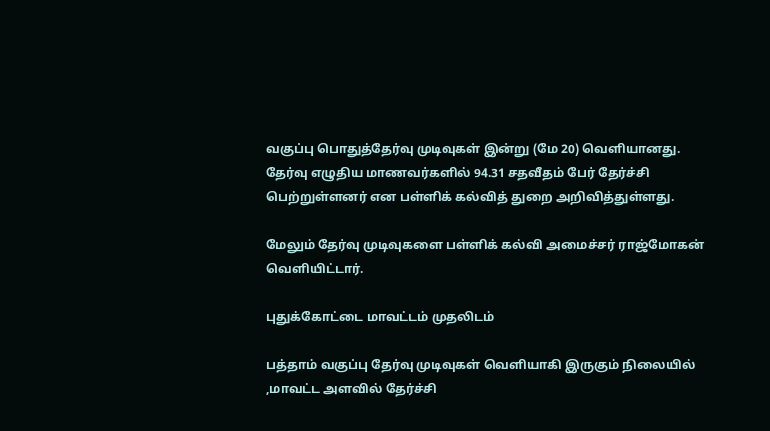வகுப்பு பொதுத்தேர்வு முடிவுகள் இன்று (மே 20) வெளியானது. தேர்வு எழுதிய மாணவர்களில் 94.31 சதவீதம் பேர் தேர்ச்சி பெற்றுள்ளனர் என பள்ளிக் கல்வித் துறை அறிவித்துள்ளது.

மேலும் தேர்வு முடிவுகளை பள்ளிக் கல்வி அமைச்சர் ராஜ்மோகன் வெளியிட்டார்.

புதுக்கோட்டை மாவட்டம் முதலிடம்

பத்தாம் வகுப்பு தேர்வு முடிவுகள் வெளியாகி இருகும் நிலையில் ,மாவட்ட அளவில் தேர்ச்சி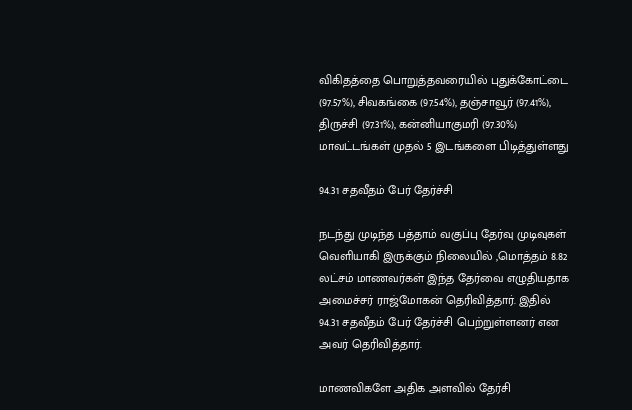விகிதத்தை பொறுத்தவரையில் புதுக்கோட்டை (97.57%), சிவகங்கை (97.54%), தஞ்சாவூர் (97.41%), திருச்சி (97.31%), கன்னியாகுமரி (97.30%) மாவட்டங்கள் முதல் 5 இடங்களை பிடித்துள்ளது

94.31 சதவீதம் பேர் தேர்ச்சி

நடந்து முடிந்த பத்தாம் வகுப்பு தேர்வு முடிவுகள் வெளியாகி இருக்கும் நிலையில் ,மொத்தம் 8.82 லட்சம் மாணவர்கள் இந்த தேர்வை எழுதியதாக அமைச்சர் ராஜ்மோகன் தெரிவித்தார். இதில் 94.31 சதவீதம் பேர் தேர்ச்சி பெற்றுள்ளனர் என அவர் தெரிவித்தார்.

மாணவிகளே அதிக அளவில் தேர்சி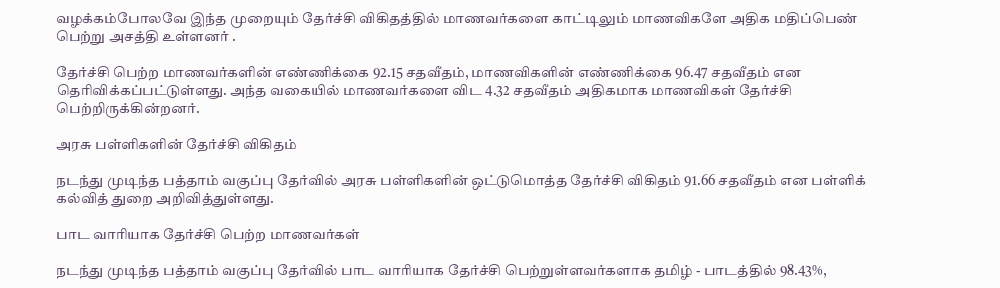வழக்கம்போலவே இந்த முறையும் தேர்ச்சி விகிதத்தில் மாணவர்களை காட்டிலும் மாணவிகளே அதிக மதிப்பெண் பெற்று அசத்தி உள்ளனர் .

தேர்ச்சி பெற்ற மாணவர்களின் எண்ணிக்கை 92.15 சதவீதம், மாணவிகளின் எண்ணிக்கை 96.47 சதவீதம் என தெரிவிக்கப்பட்டுள்ளது. அந்த வகையில் மாணவர்களை விட 4.32 சதவீதம் அதிகமாக மாணவிகள் தேர்ச்சி பெற்றிருக்கின்றனர்.

அரசு பள்ளிகளின் தேர்ச்சி விகிதம்

நடந்து முடிந்த பத்தாம் வகுப்பு தேர்வில் அரசு பள்ளிகளின் ஒட்டுமொத்த தேர்ச்சி விகிதம் 91.66 சதவீதம் என பள்ளிக் கல்வித் துறை அறிவித்துள்ளது.

பாட வாரியாக தேர்ச்சி பெற்ற மாணவர்கள்

நடந்து முடிந்த பத்தாம் வகுப்பு தேர்வில் பாட வாரியாக தேர்ச்சி பெற்றுள்ளவர்களாக தமிழ் - பாடத்தில் 98.43%,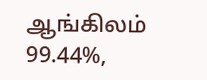ஆங்கிலம் 99.44%,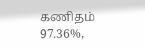கணிதம் 97.36%,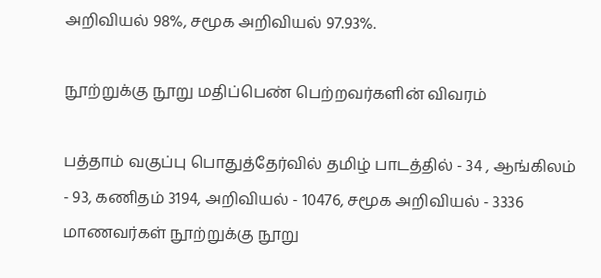அறிவியல் 98%, சமூக அறிவியல் 97.93%.

நூற்றுக்கு நூறு மதிப்பெண் பெற்றவர்களின் விவரம்

பத்தாம் வகுப்பு பொதுத்தேர்வில் தமிழ் பாடத்தில் - 34 , ஆங்கிலம் - 93, கணிதம் 3194, அறிவியல் - 10476, சமூக அறிவியல் - 3336 மாணவர்கள் நூற்றுக்கு நூறு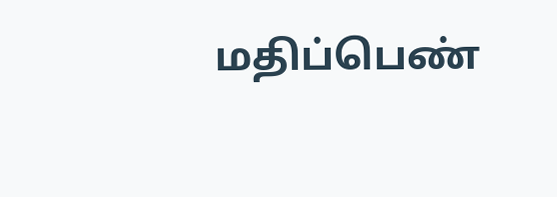மதிப்பெண்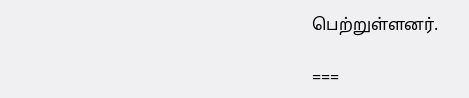பெற்றுள்ளனர்.

===